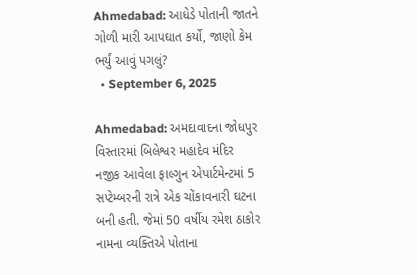Ahmedabad: આધેડે પોતાની જાતને ગોળી મારી આપઘાત કર્યો, જાણો કેમ ભર્યું આવું પગલું?
  • September 6, 2025

Ahmedabad: અમદાવાદના જોધપુર વિસ્તારમાં બિલેશ્વર મહાદેવ મંદિર નજીક આવેલા ફાલ્ગુન એપાર્ટમેન્ટમાં 5 સપ્ટેમ્બરની રાત્રે એક ચોંકાવનારી ઘટના બની હતી. જેમાં 50 વર્ષીય રમેશ ઠાકોર નામના વ્યક્તિએ પોતાના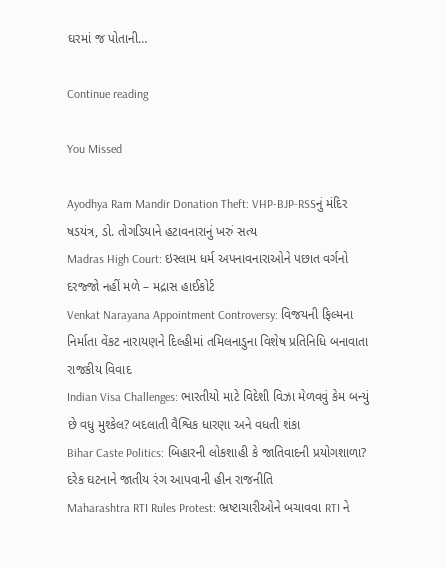ઘરમાં જ પોતાની…

Continue reading

You Missed

Ayodhya Ram Mandir Donation Theft: VHP-BJP-RSSનું મંદિર ષડયંત્ર, ડો. તોગડિયાને હટાવનારાનું ખરું સત્ય
Madras High Court: ઇસ્લામ ધર્મ અપનાવનારાઓને પછાત વર્ગનો દરજ્જો નહીં મળે – મદ્રાસ હાઈકોર્ટ
Venkat Narayana Appointment Controversy: વિજયની ફિલ્મના નિર્માતા વેંકટ નારાયણને દિલ્હીમાં તમિલનાડુના વિશેષ પ્રતિનિધિ બનાવાતા રાજકીય વિવાદ
Indian Visa Challenges: ભારતીયો માટે વિદેશી વિઝા મેળવવું કેમ બન્યું છે વધુ મુશ્કેલ? બદલાતી વૈશ્વિક ધારણા અને વધતી શંકા
Bihar Caste Politics: બિહારની લોકશાહી કે જાતિવાદની પ્રયોગશાળા? દરેક ઘટનાને જાતીય રંગ આપવાની હીન રાજનીતિ
Maharashtra RTI Rules Protest: ભ્રષ્ટાચારીઓને બચાવવા RTI ને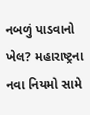નબળું પાડવાનો ખેલ? મહારાષ્ટ્રના નવા નિયમો સામે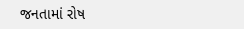જનતામાં રોષ